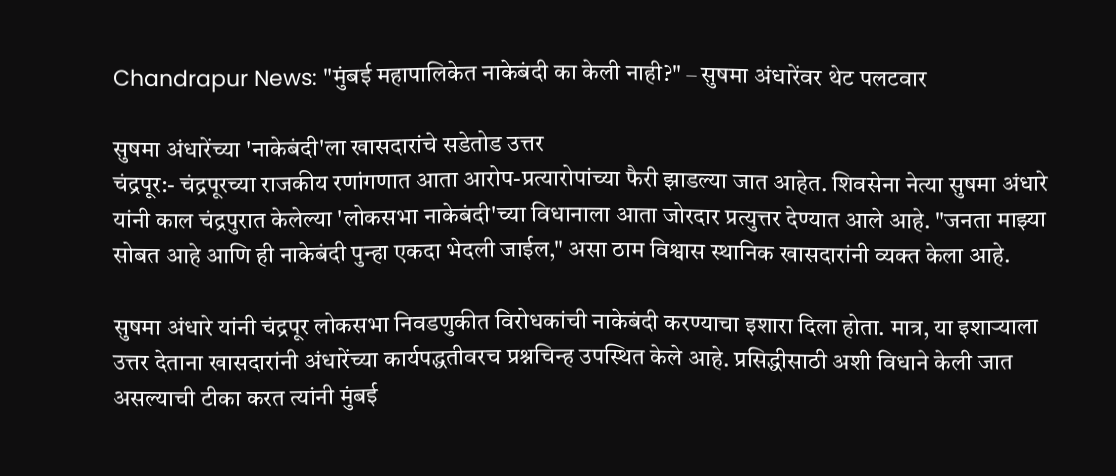Chandrapur News: "मुंबई महापालिकेत नाकेबंदी का केली नाही?" – सुषमा अंधारेंवर थेट पलटवार

सुषमा अंधारेंच्या 'नाकेबंदी'ला खासदारांचे सडेतोड उत्तर
चंद्रपूर:- चंद्रपूरच्या राजकीय रणांगणात आता आरोप-प्रत्यारोपांच्या फैरी झाडल्या जात आहेत. शिवसेना नेत्या सुषमा अंधारे यांनी काल चंद्रपुरात केलेल्या 'लोकसभा नाकेबंदी'च्या विधानाला आता जोरदार प्रत्युत्तर देण्यात आले आहे. "जनता माझ्या सोबत आहे आणि ही नाकेबंदी पुन्हा एकदा भेदली जाईल," असा ठाम विश्वास स्थानिक खासदारांनी व्यक्त केला आहे.

सुषमा अंधारे यांनी चंद्रपूर लोकसभा निवडणुकीत विरोधकांची नाकेबंदी करण्याचा इशारा दिला होता. मात्र, या इशाऱ्याला उत्तर देताना खासदारांनी अंधारेंच्या कार्यपद्धतीवरच प्रश्नचिन्ह उपस्थित केले आहे. प्रसिद्धीसाठी अशी विधाने केली जात असल्याची टीका करत त्यांनी मुंबई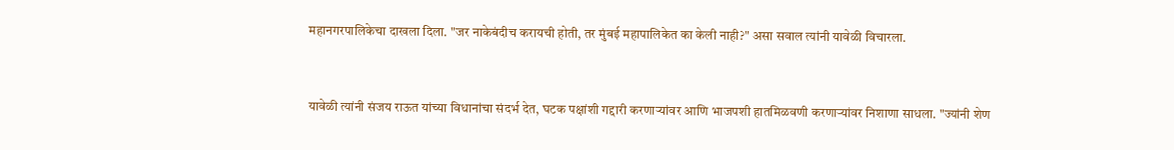महानगरपालिकेचा दाखला दिला. "जर नाकेबंदीच करायची होती, तर मुंबई महापालिकेत का केली नाही?" असा सवाल त्यांनी यावेळी विचारला.


यावेळी त्यांनी संजय राऊत यांच्या विधानांचा संदर्भ देत, घटक पक्षांशी गद्दारी करणाऱ्यांवर आणि भाजपशी हातमिळवणी करणाऱ्यांवर निशाणा साधला. "ज्यांनी शेण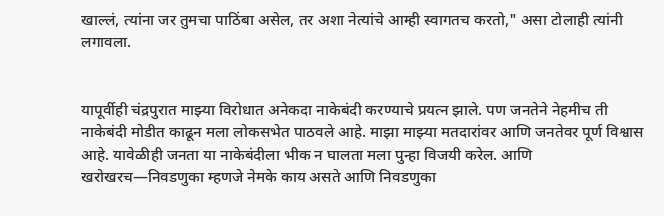खाल्लं, त्यांना जर तुमचा पाठिंबा असेल, तर अशा नेत्यांचे आम्ही स्वागतच करतो," असा टोलाही त्यांनी लगावला.


यापूर्वीही चंद्रपुरात माझ्या विरोधात अनेकदा नाकेबंदी करण्याचे प्रयत्न झाले. पण जनतेने नेहमीच ती नाकेबंदी मोडीत काढून मला लोकसभेत पाठवले आहे. माझा माझ्या मतदारांवर आणि जनतेवर पूर्ण विश्वास आहे. यावेळीही जनता या नाकेबंदीला भीक न घालता मला पुन्हा विजयी करेल. आणि खरोखरच—निवडणुका म्हणजे नेमके काय असते आणि निवडणुका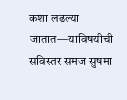कशा लढल्या जातात—याविषयीची सविस्तर समज सुषमा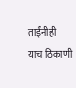ताईंनीही याच ठिकाणी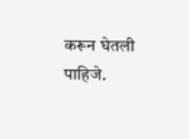करून घेतली पाहिजे.